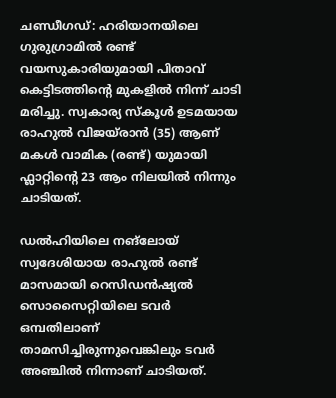ചണ്ഡീഗഡ്: ഹരിയാനയിലെ ഗുരുഗ്രാമിൽ രണ്ട് വയസുകാരിയുമായി പിതാവ് കെട്ടിടത്തിന്‍റെ മുകളിൽ നിന്ന് ചാടി മരിച്ചു. സ്വകാര്യ സ്കൂൾ ഉടമയായ രാഹുൽ വിജയ്രാൻ (35) ആണ് മകൾ വാമിക (രണ്ട്) യുമായി ഫ്ലാറ്റിന്‍റെ 23 ആം നിലയിൽ നിന്നും ചാടിയത്.

ഡൽഹിയിലെ നങ്ലോയ് സ്വദേശിയായ രാഹുൽ ര‌ണ്ട് മാസമായി റെസിഡൻഷ്യൽ സൊസൈറ്റിയിലെ ടവർ ഒമ്പതിലാണ് താമസിച്ചിരുന്നുവെങ്കിലും ടവർ അഞ്ചിൽ നിന്നാണ് ചാടിയത്.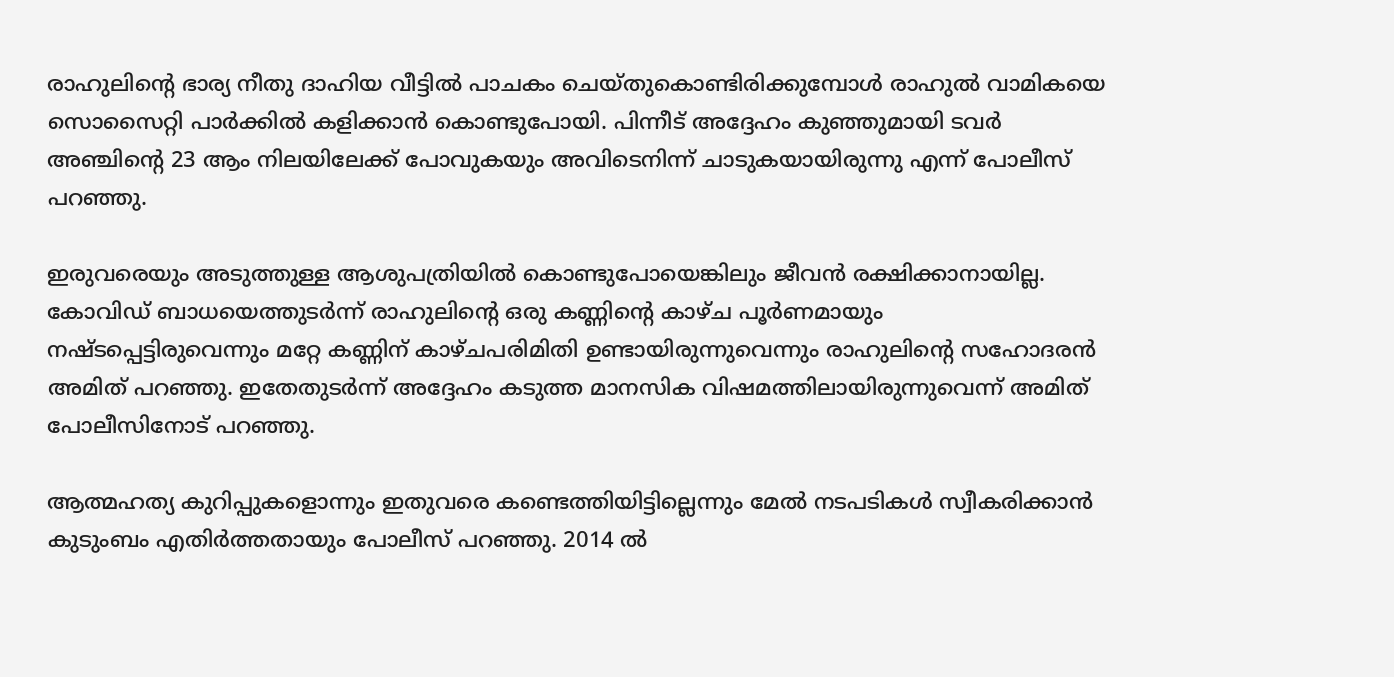രാഹുലിന്‍റെ ഭാര്യ നീതു ദാഹിയ വീട്ടിൽ പാചകം ചെയ്തുകൊണ്ടിരിക്കുമ്പോൾ രാഹുൽ വാമികയെ സൊസൈറ്റി പാർക്കിൽ കളിക്കാൻ കൊണ്ടുപോയി. പിന്നീട് അദ്ദേഹം കുഞ്ഞുമായി ടവർ അഞ്ചിന്‍റെ 23 ആം നിലയിലേക്ക് പോവുകയും അവിടെനിന്ന് ചാടുകയായിരുന്നു എന്ന് പോലീസ് പറഞ്ഞു.

ഇരുവരെയും അടുത്തുള്ള ആശുപത്രിയിൽ കൊണ്ടുപോയെങ്കിലും ജീവൻ രക്ഷിക്കാനായില്ല.
കോവിഡ് ബാധയെത്തുടർന്ന് രാഹുലിന്‍റെ ഒരു കണ്ണിന്‍റെ കാഴ്ച പൂർണമായും നഷ്ടപ്പെട്ടിരുവെന്നും മറ്റേ കണ്ണിന് കാഴ്ചപരിമിതി ഉണ്ടായിരുന്നുവെന്നും രാഹുലിന്‍റെ സഹോദരൻ അമിത് പറഞ്ഞു. ഇതേതുടർന്ന് അദ്ദേഹം കടുത്ത മാനസിക വിഷമത്തിലായിരുന്നുവെന്ന് അമിത് പോലീസിനോട് പറഞ്ഞു.

ആത്മഹത്യ കുറിപ്പുകളൊന്നും ഇതുവരെ കണ്ടെത്തിയിട്ടില്ലെന്നും മേൽ നടപടികൾ സ്വീകരിക്കാൻ കുടുംബം എതിർത്തതായും പോലീസ് പറഞ്ഞു. 2014 ൽ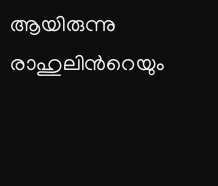ആയിരുന്നു രാഹുലിന്‍റെയും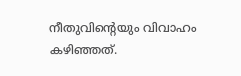നീതുവിന്‍റെയും വിവാഹം കഴിഞ്ഞത്.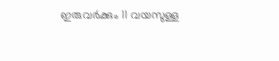ഇരുവർക്കും 11 വയസുള്ള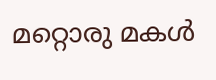മറ്റൊരു മകൾ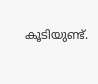കൂടിയുണ്ട്.